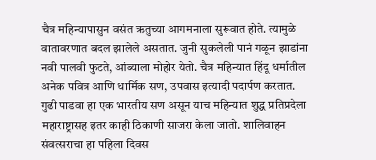चैत्र महिन्यापासुन वसंत ऋतुच्या आगमनाला सुरूवात होते. त्यामुळे वातावरणात बदल झालेले असतात. जुनी सुकलेली पानं गळून झाडांना नवी पालवी फुटते, आंब्याला मोहोर येतो. चैत्र महिन्यात हिंदू धर्मातील अनेक पवित्र आणि धार्मिक सण, उपवास इत्यादी पदार्पण करतात. गुढी पाडवा हा एक भारतीय सण असून याच महिन्यात शुद्ध प्रतिप्रदेला महाराष्ट्रासह इतर काही ठिकाणी साजरा केला जातो. शालिवाहन संवत्सराचा हा पहिला दिवस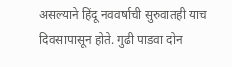असल्याने हिंदू नववर्षाची सुरुवातही याच दिवसापासून होते. गुढी पाडवा दोन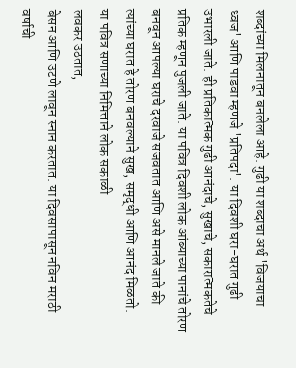शब्दांच्या मिलनातून बनलेला आहे. गुढी या शब्दाचा अर्थ 'विजयाचा ध्वज' आणि पाडवा म्हणजे 'प्रतिपदा'. या दिवशी घरा-घरात गुढी उभारली जाते. ही प्रतिकात्मक गुढी आनंदाचे, सुखाचे, सकारात्मकतेचे प्रतिक म्हणून पुजली जाते. या पवित्र दिवशी लोक आंब्याच्या पानांचे तोरण बनवून आपल्या घराचे दरवाजे सजवतात आणि असे मानले जाते की त्यांच्या घरात हे तोरण बनवल्याने सुख, समृद्धी आणि आनंद मिळतो.
या पवित्र सणाच्या निमित्ताने लोक सकाळी
लवकर उठतात,
बेसन आणि उटणे लावून स्नान करतात. या दिवसापासून नविन मराठी
वर्षाची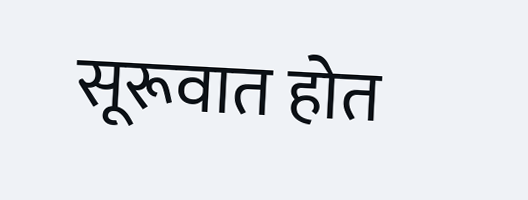सूरूवात होत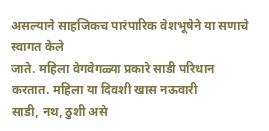असल्याने साहजिकच पारंपारिक वेशभूषेने या सणाचे स्वागत केले
जाते. महिला वेगवेगळ्या प्रकारे साडी परिधान करतात. महिला या दिवशी खास नऊवारी
साडी, नथ, ठुशी असे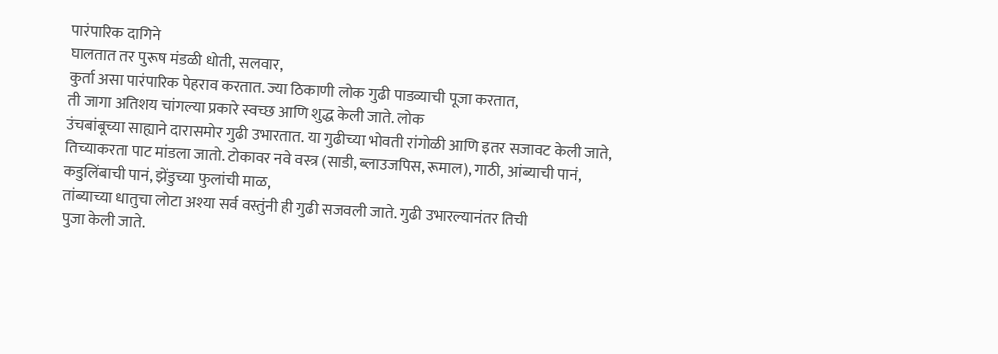पारंपारिक दागिने
घालतात तर पुरूष मंडळी धोती, सलवार,
कुर्ता असा पारंपारिक पेहराव करतात. ज्या ठिकाणी लोक गुढी पाडव्याची पूजा करतात,
ती जागा अतिशय चांगल्या प्रकारे स्वच्छ आणि शुद्ध केली जाते. लोक
उंचबांबूच्या साह्याने दारासमोर गुढी उभारतात. या गुढीच्या भोवती रांगोळी आणि इतर सजावट केली जाते, तिच्याकरता पाट मांडला जातो. टोकावर नवे वस्त्र (साडी, ब्लाउजपिस, रूमाल), गाठी, आंब्याची पानं,
कडुलिंबाची पानं, झेंडुच्या फुलांची माळ,
तांब्याच्या धातुचा लोटा अश्या सर्व वस्तुंनी ही गुढी सजवली जाते. गुढी उभारल्यानंतर तिची
पुजा केली जाते.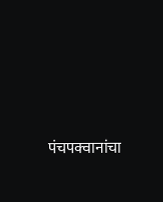पंचपक्वानांचा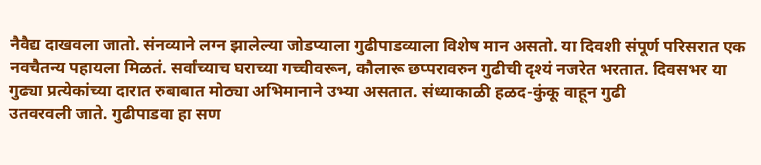नैवैद्य दाखवला जातो. संनव्याने लग्न झालेल्या जोडप्याला गुढीपाडव्याला विशेष मान असतो. या दिवशी संपूर्ण परिसरात एक नवचैतन्य पहायला मिळतं. सर्वांच्याच घराच्या गच्चीवरून, कौलारू छप्परावरुन गुढीची दृश्यं नजरेत भरतात. दिवसभर या गुढ्या प्रत्येकांच्या दारात रुबाबात मोठ्या अभिमानाने उभ्या असतात. संध्याकाळी हळद-कुंकू वाहून गुढी
उतवरवली जाते. गुढीपाडवा हा सण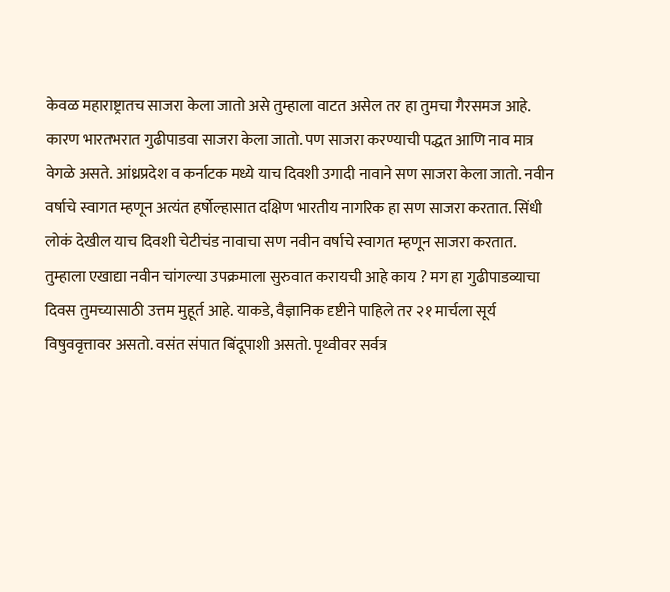केवळ महाराष्ट्रातच साजरा केला जातो असे तुम्हाला वाटत असेल तर हा तुमचा गैरसमज आहे. कारण भारतभरात गुढीपाडवा साजरा केला जातो. पण साजरा करण्याची पद्धत आणि नाव मात्र वेगळे असते. आंध्रप्रदेश व कर्नाटक मध्ये याच दिवशी उगादी नावाने सण साजरा केला जातो. नवीन वर्षाचे स्वागत म्हणून अत्यंत हर्षोल्हासात दक्षिण भारतीय नागरिक हा सण साजरा करतात. सिंधी लोकं देखील याच दिवशी चेटीचंड नावाचा सण नवीन वर्षाचे स्वागत म्हणून साजरा करतात.
तुम्हाला एखाद्या नवीन चांगल्या उपक्रमाला सुरुवात करायची आहे काय ? मग हा गुढीपाडव्याचा दिवस तुमच्यासाठी उत्तम मुहूर्त आहे. याकडे, वैज्ञानिक दृष्टीने पाहिले तर २१ मार्चला सूर्य विषुववृत्तावर असतो. वसंत संपात बिंदूपाशी असतो. पृथ्वीवर सर्वत्र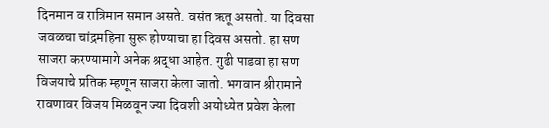दिनमान व रात्रिमान समान असते. वसंत ऋतू असतो. या दिवसा जवळचा चांद्रमहिना सुरू होण्याचा हा दिवस असतो. हा सण साजरा करण्यामागे अनेक श्रद्धा आहेत. गुढी पाडवा हा सण विजयाचे प्रतिक म्हणून साजरा केला जातो. भगवान श्रीरामाने रावणावर विजय मिळवून ज्या दिवशी अयोध्येत प्रवेश केला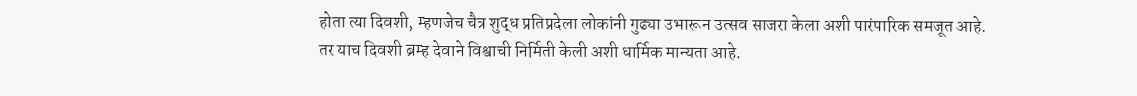होता त्या दिवशी, म्हणजेच चैत्र शुद्ध प्रतिप्रदेला लोकांनी गुढ्या उभारून उत्सव साजरा केला अशी पारंपारिक समजूत आहे. तर याच दिवशी ब्रम्ह देवाने विश्वाची निर्मिती केली अशी धार्मिक मान्यता आहे.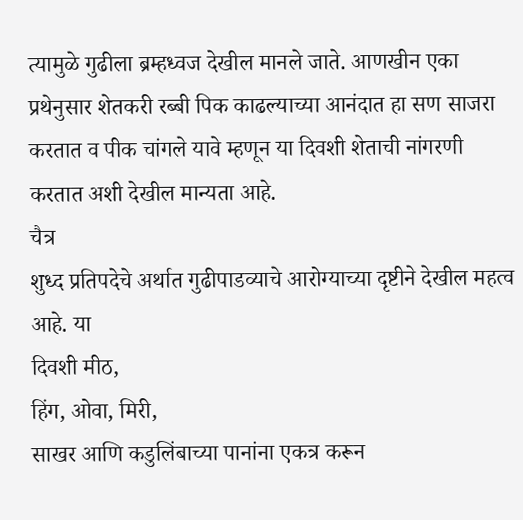त्यामुळे गुढीला ब्रम्हध्वज देखील मानले जाते. आणखीन एका प्रथेनुसार शेतकरी रब्बी पिक काढल्याच्या आनंदात हा सण साजरा करतात व पीक चांगले यावे म्हणून या दिवशी शेताची नांगरणी करतात अशी देखील मान्यता आहे.
चैत्र
शुध्द प्रतिपदेचे अर्थात गुढीपाडव्याचे आरोग्याच्या दृष्टीने देखील महत्व आहे. या
दिवशी मीठ,
हिंग, ओवा, मिरी,
साखर आणि कडुलिंबाच्या पानांना एकत्र करून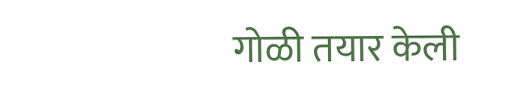गोळी तयार केली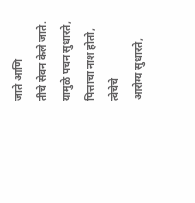जाते आणि
तीचे सेवन केले जाते. यामुळे पचन सुधारते, पित्ताचा नाश होतो, त्वेचेचे
आरोग्य सुधारते,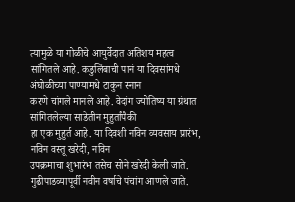त्यामुळे या गोळीचे आयुर्वेदात अतिशय महत्व
सांगितले आहे. कडुलिंबाची पानं या दिवसांमधे अंघोळीच्या पाण्यामधे टाकुन स्नान
करणे चांगले मानले आहे. वेदांग ज्योतिष्य या ग्रंथात सांगितलेल्या साडेतीन मुहुर्तांपैकी
हा एक मुहुर्त आहे. या दिवशी नविन व्यवसाय प्रारंभ, नविन वस्तू खरेदी, नविन
उपक्रमाचा शुभारंभ तसेच सोने खरेदी केली जाते. गुढीपाडव्यापूर्वी नवीन वर्षाचे पंचांग आणले जाते.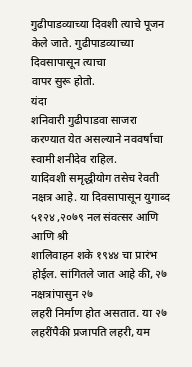गुढीपाडव्याच्या दिवशी त्याचे पूजन केले जाते. गुढीपाडव्याच्या दिवसापासून त्याचा
वापर सुरू होतो.
यंदा
शनिवारी गुढीपाडवा साजरा करण्यात येत असल्याने नववर्षाचा स्वामी शनीदेव राहिल.
यादिवशी समृद्धीयोग तसेच रेवती नक्षत्र आहे. या दिवसापासून युगाब्द ५१२४ ,२०७९ नल संवत्सर आणि आणि श्री
शालिवाहन शके १९४४ चा प्रारंभ होईल. सांगितले जात आहे की, २७ नक्षत्रांपासुन २७
लहरी निर्माण होत असतात. या २७ लहरींपैकी प्रजापति लहरी, यम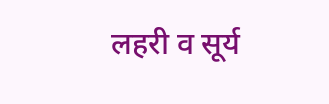लहरी व सूर्य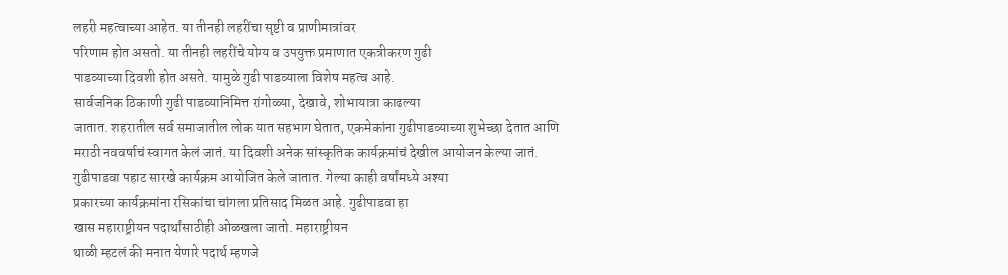लहरी महत्वाच्या आहेत. या तीनही लहरींचा सृष्टी व प्राणीमात्रांवर
परिणाम होत असतो. या तीनही लहरींचे योग्य व उपयुक्त प्रमाणात एकत्रीकरण गुढी
पाडव्याच्या दिवशी होत असते. यामुळे गुढी पाडव्याला विशेष महत्व आहे.
सार्वजनिक ठिकाणी गुढी पाडव्यानिमित्त रांगोळ्या, देखावे, शोभायात्रा काढल्या
जातात. शहरातील सर्व समाजातील लोक यात सहभाग घेतात, एकमेकांना गुढीपाडव्याच्या शुभेच्छा देतात आणि
मराठी नववर्षाचं स्वागत केलं जातं. या दिवशी अनेक सांस्कृतिक कार्यक्रमांचं देखील आयोजन केल्या जातं.
गुढीपाडवा पहाट सारखे कार्यक्रम आयोजित केले जातात. गेल्या काही वर्षांमध्ये अश्या
प्रकारच्या कार्यक्रमांना रसिकांचा चांगला प्रतिसाद मिळत आहे. गुढीपाडवा हा
खास महाराष्ट्रीयन पदार्थांसाठीही ओळखला जातो. महाराष्ट्रीयन
थाळी म्हटलं की मनात येणारे पदार्थ म्हणजे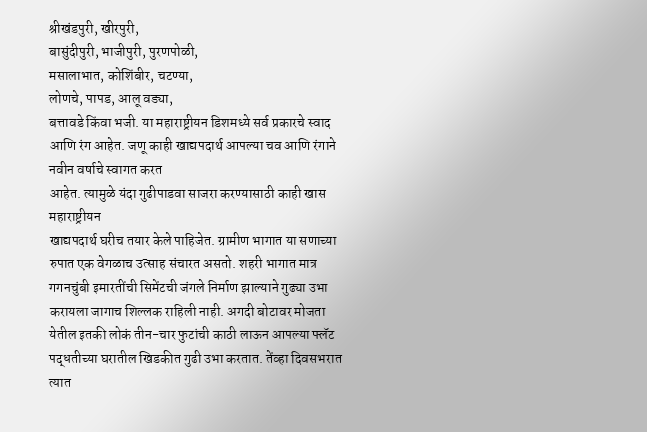श्रीखंडपुरी, खीरपुरी,
बासुंदीपुरी, भाजीपुरी, पुरणपोळी,
मसालाभात, कोशिंबीर, चटण्या,
लोणचे, पापड, आलू वड्या,
बत्तावडे किंवा भजी. या महाराष्ट्रीयन डिशमध्ये सर्व प्रकारचे स्वाद
आणि रंग आहेत. जणू काही खाद्यपदार्थ आपल्या चव आणि रंगाने नवीन वर्षाचे स्वागत करत
आहेत. त्यामुळे यंदा गुढीपाडवा साजरा करण्यासाठी काही खास महाराष्ट्रीयन
खाद्यपदार्थ घरीच तयार केले पाहिजेत. ग्रामीण भागात या सणाच्या रुपात एक वेगळाच उत्साह संचारत असतो. शहरी भागात मात्र गगनचुंबी इमारतींची सिमेंटची जंगले निर्माण झाल्याने गुढ्या उभा करायला जागाच शिल्लक राहिली नाही. अगदी बोटावर मोजता येतील इतकी लोकं तीन-चार फुटांची काठी लाऊन आपल्या फ्लॅट पद्धतीच्या घरातील खिडकीत गुढी उभा करतात. तेंव्हा दिवसभरात त्यात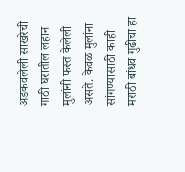अडकवलेली साखरेची गाठी घरातील लहान मुलांनी फस्त केलेली असते. केवळ मुलांना सांगण्यासाठी काही मराठी बांधव गुढीचा हा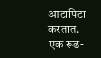आटापिटा करतात. एक रूढ-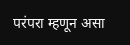परंपरा म्हणून असा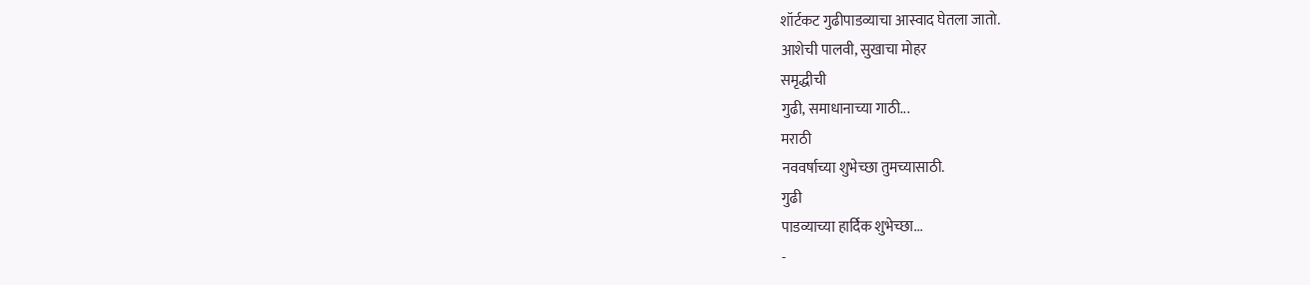शॉर्टकट गुढीपाडव्याचा आस्वाद घेतला जातो.
आशेची पालवी, सुखाचा मोहर
समृद्धीची
गुढी, समाधानाच्या गाठी...
मराठी
नववर्षाच्या शुभेच्छा तुमच्यासाठी.
गुढी
पाडव्याच्या हार्दिक शुभेच्छा...
-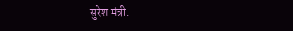सुरेश मंत्री.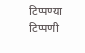टिप्पण्या
टिप्पणी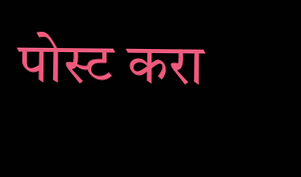पोस्ट करा